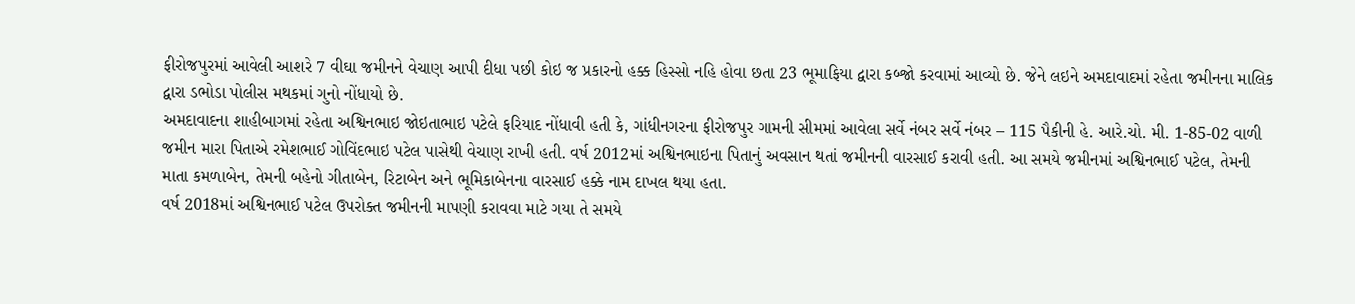ફીરોજપુરમાં આવેલી આશરે 7 વીઘા જમીનને વેચાણ આપી દીધા પછી કોઇ જ પ્રકારનો હક્ક હિસ્સો નહિ હોવા છતા 23 ભૂમાફિયા દ્વારા કબ્જો કરવામાં આવ્યો છે. જેને લઇને અમદાવાદમાં રહેતા જમીનના માલિક દ્વારા ડભોડા પોલીસ મથકમાં ગુનો નોંધાયો છે.
અમદાવાદના શાહીબાગમાં રહેતા અશ્વિનભાઇ જોઇતાભાઇ પટેલે ફરિયાદ નોંધાવી હતી કે, ગાંધીનગરના ફીરોજપુર ગામની સીમમાં આવેલા સર્વે નંબર સર્વે નંબર – 115 પૈકીની હે. આરે.ચો. મી. 1-85-02 વાળી જમીન મારા પિતાએ રમેશભાઈ ગોવિંદભાઇ પટેલ પાસેથી વેચાણ રાખી હતી. વર્ષ 2012માં અશ્વિનભાઇના પિતાનું અવસાન થતાં જમીનની વારસાઈ કરાવી હતી. આ સમયે જમીનમાં અશ્વિનભાઈ પટેલ, તેમની માતા કમળાબેન, તેમની બહેનો ગીતાબેન, રિટાબેન અને ભૂમિકાબેનના વારસાઈ હક્કે નામ દાખલ થયા હતા.
વર્ષ 2018માં અશ્વિનભાઈ પટેલ ઉપરોક્ત જમીનની માપણી કરાવવા માટે ગયા તે સમયે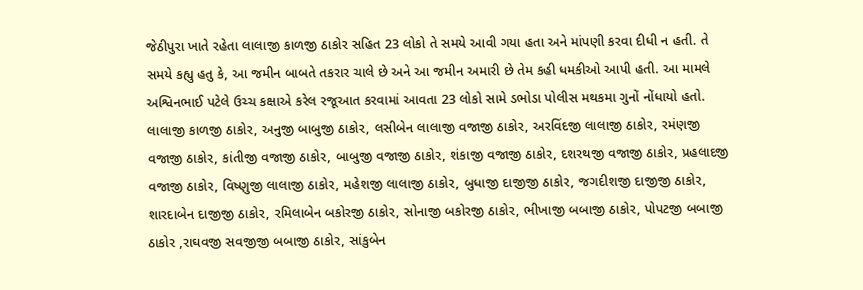જેઠીપુરા ખાતે રહેતા લાલાજી કાળજી ઠાકોર સહિત 23 લોકો તે સમયે આવી ગયા હતા અને માંપણી કરવા દીધી ન હતી. તે સમયે કહ્યુ હતુ કે, આ જમીન બાબતે તકરાર ચાલે છે અને આ જમીન અમારી છે તેમ કહી ધમકીઓ આપી હતી. આ મામલે અશ્વિનભાઈ પટેલે ઉચ્ચ કક્ષાએ કરેલ રજૂઆત કરવામાં આવતા 23 લોકો સામે ડભોડા પોલીસ મથકમા ગુનોં નોંધાયો હતો.
લાલાજી કાળજી ઠાકોર, અનુજી બાબુજી ઠાકોર, લસીબેન લાલાજી વજાજી ઠાકોર, અરવિંદજી લાલાજી ઠાકોર, રમંણજી વજાજી ઠાકોર, કાંતીજી વજાજી ઠાકોર, બાબુજી વજાજી ઠાકોર, શંકાજી વજાજી ઠાકોર, દશરથજી વજાજી ઠાકોર, પ્રહલાદજી વજાજી ઠાકોર, વિષ્ણુજી લાલાજી ઠાકોર, મહેશજી લાલાજી ઠાકોર, બુધાજી દાજીજી ઠાકોર, જગદીશજી દાજીજી ઠાકોર, શારદાબેન દાજીજી ઠાકોર, રમિલાબેન બકોરજી ઠાકોર, સોનાજી બકોરજી ઠાકોર, ભીખાજી બબાજી ઠાકોર, પોપટજી બબાજી ઠાકોર ,રાઘવજી સવજીજી બબાજી ઠાકોર, સાંકુબેન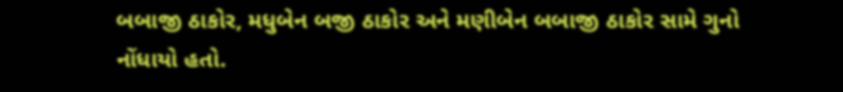બબાજી ઠાકોર, મધુબેન બજી ઠાકોર અને મણીબેન બબાજી ઠાકોર સામે ગુનો નોંધાયો હતો.